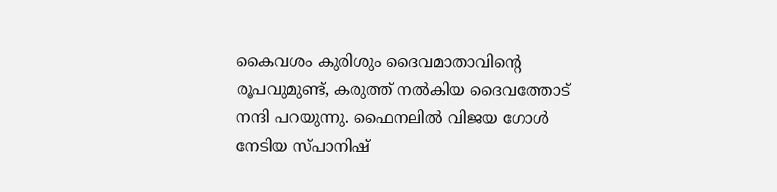കൈവശം കുരിശും ദൈവമാതാവിന്റെ രൂപവുമുണ്ട്, കരുത്ത് നല്‍കിയ ദൈവത്തോട് നന്ദി പറയുന്നു. ഫൈനലില്‍ വിജയ ഗോള്‍ നേടിയ സ്പാനിഷ്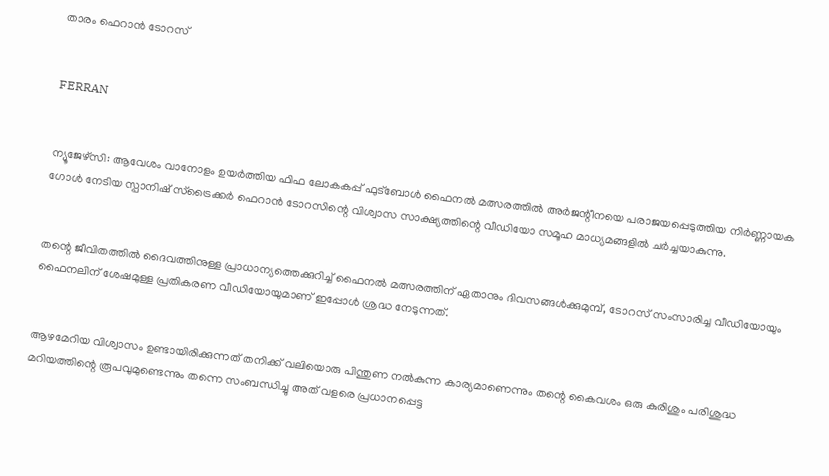താരം ഫെറാന്‍ ടോറസ്


FERRAN


ന്യൂജേഴ്‌സി: ആവേശം വാനോളം ഉയര്‍ത്തിയ ഫിഫ ലോകകപ്പ് ഫുട്‌ബോള്‍ ഫൈനല്‍ മത്സരത്തില്‍ അര്‍ജന്റീനയെ പരാജയപ്പെടുത്തിയ നിര്‍ണ്ണായക ഗോള്‍ നേടിയ സ്പാനിഷ് സ്‌ട്രൈക്കര്‍ ഫെറാന്‍ ടോറസിന്റെ വിശ്വാസ സാക്ഷ്യത്തിന്റെ വീഡിയോ സമൂഹ മാധ്യമങ്ങളില്‍ ചര്‍ച്ചയാകുന്നു.


തന്റെ ജീവിതത്തില്‍ ദൈവത്തിനുള്ള പ്രാധാന്യത്തെക്കുറിച്ച് ഫൈനല്‍ മത്സരത്തിന് ഏതാനും ദിവസങ്ങള്‍ക്കുമുമ്പ്, ടോറസ് സംസാരിച്ച വീഡിയോയും ഫൈനലിന് ശേഷമുള്ള പ്രതികരണ വീഡിയോയുമാണ് ഇപ്പോള്‍ ശ്രദ്ധ നേടുന്നത്.


ആഴമേറിയ വിശ്വാസം ഉണ്ടായിരിക്കുന്നത് തനിക്ക് വലിയൊരു പിന്തുണ നല്‍കുന്ന കാര്യമാണെന്നും തന്റെ കൈവശം ഒരു കുരിശും പരിശുദ്ധ മറിയത്തിന്റെ രൂപവുമുണ്ടെന്നും തന്നെ സംബന്ധിച്ചു അത് വളരെ പ്രധാനപ്പെട്ട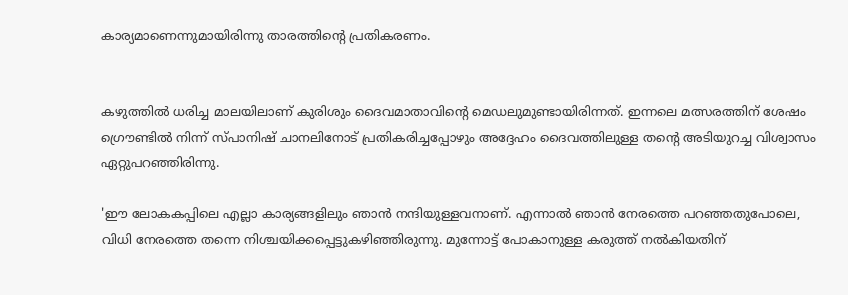കാര്യമാണെന്നുമായിരിന്നു താരത്തിന്റെ പ്രതികരണം.


കഴുത്തില്‍ ധരിച്ച മാലയിലാണ് കുരിശും ദൈവമാതാവിന്റെ മെഡലുമുണ്ടായിരിന്നത്. ഇന്നലെ മത്സരത്തിന് ശേഷം ഗ്രൌണ്ടില്‍ നിന്ന് സ്പാനിഷ് ചാനലിനോട് പ്രതികരിച്ചപ്പോഴും അദ്ദേഹം ദൈവത്തിലുള്ള തന്റെ അടിയുറച്ച വിശ്വാസം ഏറ്റുപറഞ്ഞിരിന്നു.

'ഈ ലോകകപ്പിലെ എല്ലാ കാര്യങ്ങളിലും ഞാന്‍ നന്ദിയുള്ളവനാണ്. എന്നാല്‍ ഞാന്‍ നേരത്തെ പറഞ്ഞതുപോലെ, വിധി നേരത്തെ തന്നെ നിശ്ചയിക്കപ്പെട്ടുകഴിഞ്ഞിരുന്നു. മുന്നോട്ട് പോകാനുള്ള കരുത്ത് നല്‍കിയതിന്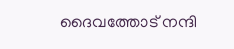ദൈവത്തോട് നന്ദി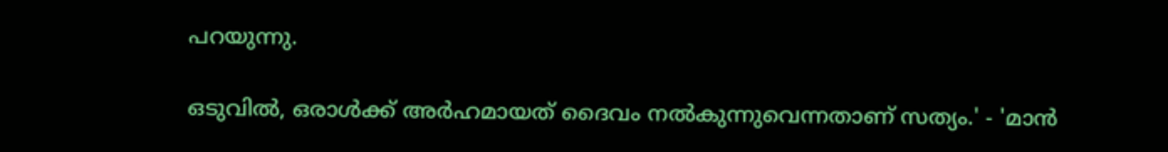പറയുന്നു.

ഒടുവില്‍, ഒരാള്‍ക്ക് അര്‍ഹമായത് ദൈവം നല്‍കുന്നുവെന്നതാണ് സത്യം.' - 'മാന്‍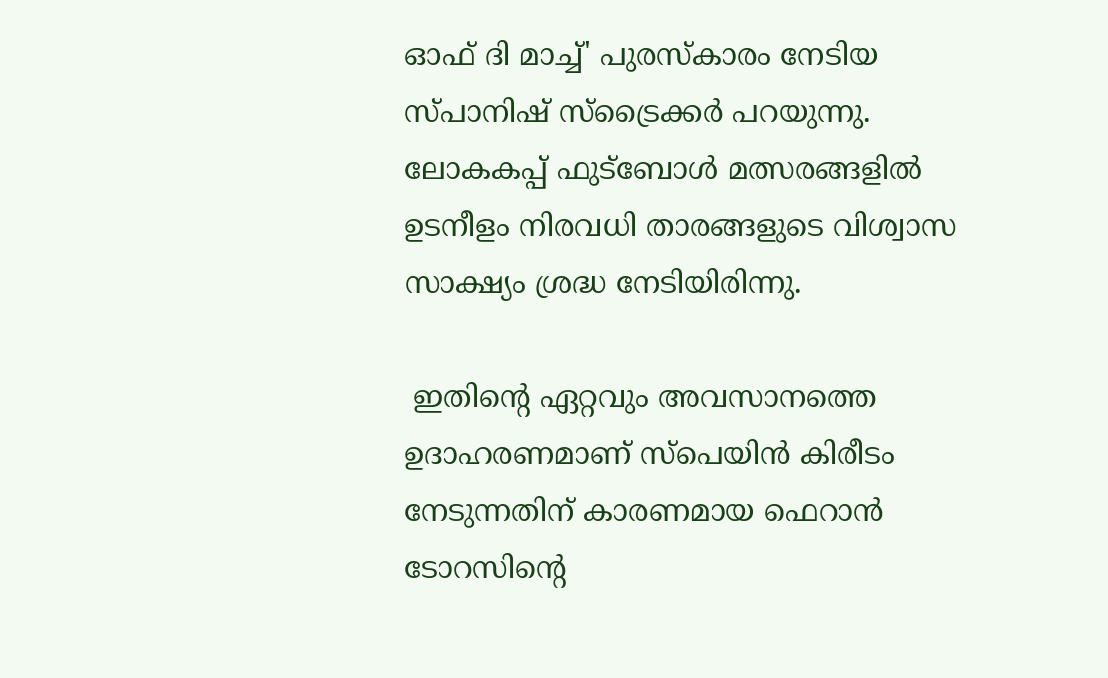ഓഫ് ദി മാച്ച്' പുരസ്‌കാരം നേടിയ സ്പാനിഷ് സ്‌ട്രൈക്കര്‍ പറയുന്നു. ലോകകപ്പ് ഫുട്‌ബോള്‍ മത്സരങ്ങളില്‍ ഉടനീളം നിരവധി താരങ്ങളുടെ വിശ്വാസ സാക്ഷ്യം ശ്രദ്ധ നേടിയിരിന്നു.

 ഇതിന്റെ ഏറ്റവും അവസാനത്തെ ഉദാഹരണമാണ് സ്‌പെയിന്‍ കിരീടം നേടുന്നതിന് കാരണമായ ഫെറാന്‍ ടോറസിന്റെ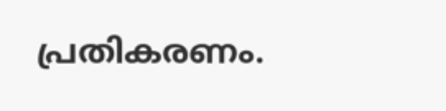പ്രതികരണം.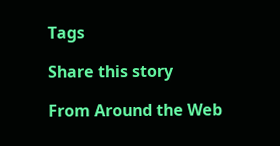Tags

Share this story

From Around the Web